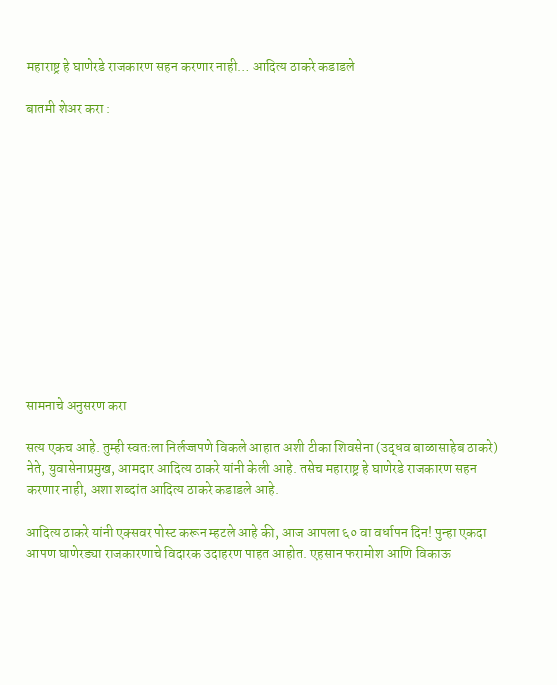महाराष्ट्र हे घाणेरडे राजकारण सहन करणार नाही… आदित्य ठाकरे कडाडले

बातमी शेअर करा :













सामनाचे अनुसरण करा

सत्य एकच आहे. तुम्ही स्वतःला निर्लज्जपणे विकले आहात अशी टीका शिवसेना (उद्धव बाळासाहेब ठाकरे) नेते, युवासेनाप्रमुख, आमदार आदित्य ठाकरे यांनी केली आहे. तसेच महाराष्ट्र हे घाणेरडे राजकारण सहन करणार नाही, अशा शब्दांत आदित्य ठाकरे कडाडले आहे.

आदित्य ठाकरे यांनी एक्सवर पोस्ट करून म्हटले आहे की, आज आपला ६० वा वर्धापन दिन! पुन्हा एकदा आपण घाणेरड्या राजकारणाचे विदारक उदाहरण पाहत आहोत. एहसान फरामोश आणि विकाऊ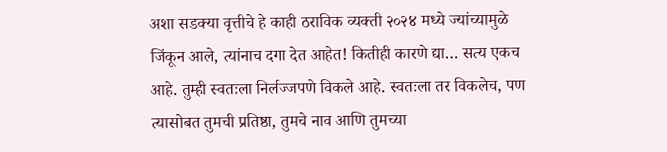अशा सडक्या वृत्तीचे हे काही ठराविक व्यक्ती २०२४ मध्ये ज्यांच्यामुळे जिंकून आले, त्यांनाच दगा देत आहेत! कितीही कारणे द्या… सत्य एकच आहे. तुम्ही स्वतःला निर्लज्जपणे विकले आहे. स्वतःला तर विकलेच, पण त्यासोबत तुमची प्रतिष्ठा, तुमचे नाव आणि तुमच्या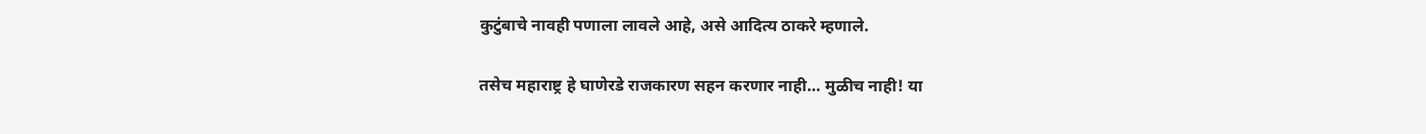कुटुंबाचे नावही पणाला लावले आहे, असे आदित्य ठाकरे म्हणाले.

तसेच महाराष्ट्र हे घाणेरडे राजकारण सहन करणार नाही… मुळीच नाही! या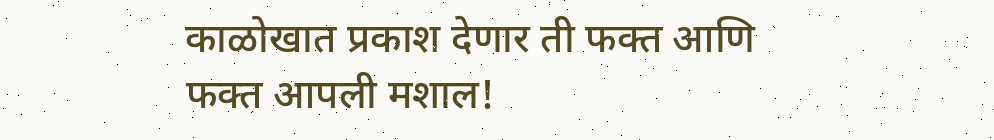काळोखात प्रकाश देणार ती फक्त आणि फक्त आपली मशाल!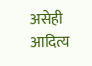असेही आदित्य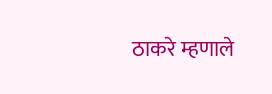ठाकरे म्हणाले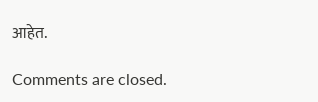आहेत.

Comments are closed.